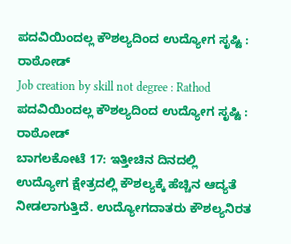ಪದವಿಯಿಂದಲ್ಲ ಕೌಶಲ್ಯದಿಂದ ಉದ್ಯೋಗ ಸೃಷ್ಟಿ : ರಾಠೋಡ್
Job creation by skill not degree : Rathod
ಪದವಿಯಿಂದಲ್ಲ ಕೌಶಲ್ಯದಿಂದ ಉದ್ಯೋಗ ಸೃಷ್ಟಿ : ರಾಠೋಡ್
ಬಾಗಲಕೋಟೆ 17: ಇತ್ತೀಚಿನ ದಿನದಲ್ಲಿ ಉದ್ಯೋಗ ಕ್ಷೇತ್ರದಲ್ಲಿ ಕೌಶಲ್ಯಕ್ಕೆ ಹೆಚ್ಚಿನ ಆದ್ಯತೆ ನೀಡಲಾಗುತ್ತಿದೆ. ಉದ್ಯೋಗದಾತರು ಕೌಶಲ್ಯನಿರತ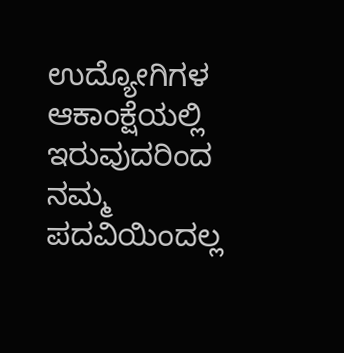ಉದ್ಯೋಗಿಗಳ ಆಕಾಂಕ್ಷೆಯಲ್ಲಿ ಇರುವುದರಿಂದ ನಮ್ಮ ಪದವಿಯಿಂದಲ್ಲ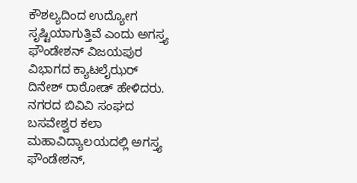ಕೌಶಲ್ಯದಿಂದ ಉದ್ಯೋಗ ಸೃಷ್ಟಿಯಾಗುತ್ತಿವೆ ಎಂದು ಅಗಸ್ತ್ಯ ಫೌಂಡೇಶನ್ ವಿಜಯಪುರ ವಿಭಾಗದ ಕ್ಯಾಟಲೈಝರ್ ದಿನೇಶ್ ರಾಠೋಡ್ ಹೇಳಿದರು. ನಗರದ ಬಿವಿವಿ ಸಂಘದ ಬಸವೇಶ್ವರ ಕಲಾ ಮಹಾವಿದ್ಯಾಲಯದಲ್ಲಿ ಅಗಸ್ತ್ಯ ಫೌಂಡೇಶನ್,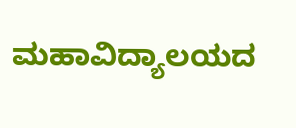ಮಹಾವಿದ್ಯಾಲಯದ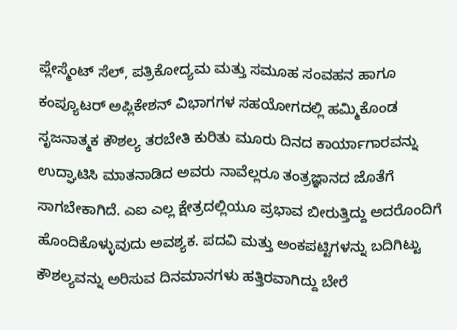ಪ್ಲೇಸ್ಮೆಂಟ್ ಸೆಲ್, ಪತ್ರಿಕೋದ್ಯಮ ಮತ್ತು ಸಮೂಹ ಸಂವಹನ ಹಾಗೂ ಕಂಪ್ಯೂಟರ್ ಅಪ್ಲಿಕೇಶನ್ ವಿಭಾಗಗಳ ಸಹಯೋಗದಲ್ಲಿ ಹಮ್ಮಿಕೊಂಡ ಸೃಜನಾತ್ಮಕ ಕೌಶಲ್ಯ ತರಬೇತಿ ಕುರಿತು ಮೂರು ದಿನದ ಕಾರ್ಯಾಗಾರವನ್ನು ಉದ್ಘಾಟಿಸಿ ಮಾತನಾಡಿದ ಅವರು ನಾವೆಲ್ಲರೂ ತಂತ್ರಜ್ಞಾನದ ಜೊತೆಗೆ ಸಾಗಬೇಕಾಗಿದೆ. ಎಐ ಎಲ್ಲ ಕ್ಷೇತ್ರದಲ್ಲಿಯೂ ಪ್ರಭಾವ ಬೀರುತ್ತಿದ್ದು ಅದರೊಂದಿಗೆ ಹೊಂದಿಕೊಳ್ಳುವುದು ಅವಶ್ಯಕ. ಪದವಿ ಮತ್ತು ಅಂಕಪಟ್ಟಿಗಳನ್ನು ಬದಿಗಿಟ್ಟು ಕೌಶಲ್ಯವನ್ನು ಅರಿಸುವ ದಿನಮಾನಗಳು ಹತ್ತಿರವಾಗಿದ್ದು ಬೇರೆ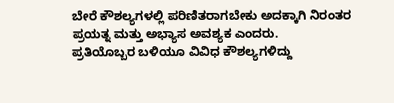ಬೇರೆ ಕೌಶಲ್ಯಗಳಲ್ಲಿ ಪರಿಣಿತರಾಗಬೇಕು ಅದಕ್ಕಾಗಿ ನಿರಂತರ ಪ್ರಯತ್ನ ಮತ್ತು ಅಭ್ಯಾಸ ಅವಶ್ಯಕ ಎಂದರು.
ಪ್ರತಿಯೊಬ್ಬರ ಬಳಿಯೂ ವಿವಿಧ ಕೌಶಲ್ಯಗಳಿದ್ದು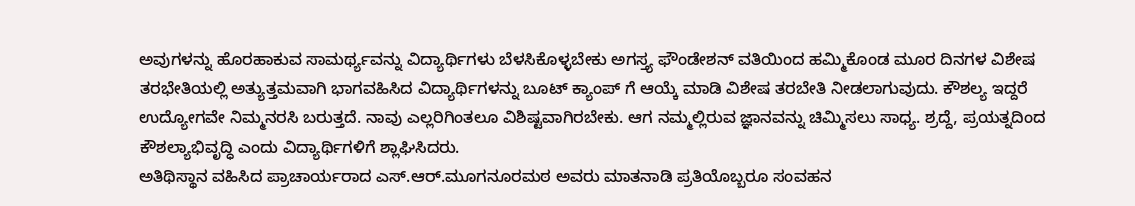ಅವುಗಳನ್ನು ಹೊರಹಾಕುವ ಸಾಮರ್ಥ್ಯವನ್ನು ವಿದ್ಯಾರ್ಥಿಗಳು ಬೆಳಸಿಕೊಳ್ಳಬೇಕು ಅಗಸ್ತ್ಯ ಫೌಂಡೇಶನ್ ವತಿಯಿಂದ ಹಮ್ಮಿಕೊಂಡ ಮೂರ ದಿನಗಳ ವಿಶೇಷ ತರಭೇತಿಯಲ್ಲಿ ಅತ್ಯುತ್ತಮವಾಗಿ ಭಾಗವಹಿಸಿದ ವಿದ್ಯಾರ್ಥಿಗಳನ್ನು ಬೂಟ್ ಕ್ಯಾಂಪ್ ಗೆ ಆಯ್ಕೆ ಮಾಡಿ ವಿಶೇಷ ತರಬೇತಿ ನೀಡಲಾಗುವುದು. ಕೌಶಲ್ಯ ಇದ್ದರೆ ಉದ್ಯೋಗವೇ ನಿಮ್ಮನರಸಿ ಬರುತ್ತದೆ. ನಾವು ಎಲ್ಲರಿಗಿಂತಲೂ ವಿಶಿಷ್ಟವಾಗಿರಬೇಕು. ಆಗ ನಮ್ಮಲ್ಲಿರುವ ಜ್ಞಾನವನ್ನು ಚಿಮ್ಮಿಸಲು ಸಾಧ್ಯ. ಶ್ರದ್ದೆ, ಪ್ರಯತ್ನದಿಂದ ಕೌಶಲ್ಯಾಭಿವೃದ್ಧಿ ಎಂದು ವಿದ್ಯಾರ್ಥಿಗಳಿಗೆ ಶ್ಲಾಘಿಸಿದರು.
ಅತಿಥಿಸ್ಥಾನ ವಹಿಸಿದ ಪ್ರಾಚಾರ್ಯರಾದ ಎಸ್.ಆರ್.ಮೂಗನೂರಮಠ ಅವರು ಮಾತನಾಡಿ ಪ್ರತಿಯೊಬ್ಬರೂ ಸಂವಹನ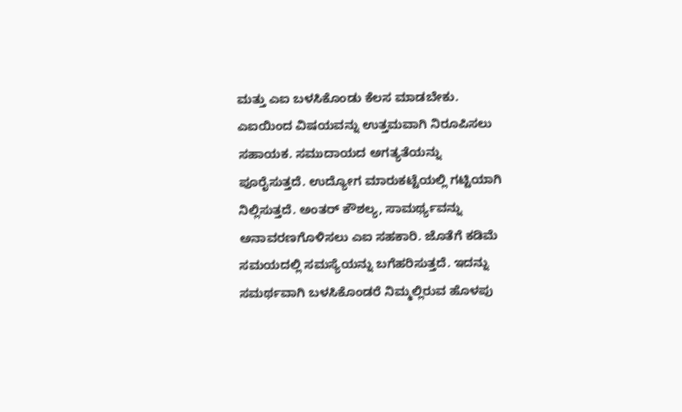ಮತ್ತು ಎಐ ಬಳಸಿಕೊಂಡು ಕೆಲಸ ಮಾಡಬೇಕು. ಎಐಯಿಂದ ವಿಷಯವನ್ನು ಉತ್ತಮವಾಗಿ ನಿರೂಪಿಸಲು ಸಹಾಯಕ. ಸಮುದಾಯದ ಅಗತ್ಯತೆಯನ್ನು ಪೂರೈಸುತ್ತದೆ. ಉದ್ಯೋಗ ಮಾರುಕಟ್ಟೆಯಲ್ಲಿ ಗಟ್ಟಿಯಾಗಿ ನಿಲ್ಲಿಸುತ್ತದೆ. ಅಂತರ್ ಕೌಶಲ್ಯ, ಸಾಮರ್ಥ್ಯವನ್ನು ಅನಾವರಣಗೊಳಿಸಲು ಎಐ ಸಹಕಾರಿ. ಜೊತೆಗೆ ಕಡಿಮೆ ಸಮಯದಲ್ಲಿ ಸಮಸ್ಯೆಯನ್ನು ಬಗೆಹರಿಸುತ್ತದೆ. ಇದನ್ನು ಸಮರ್ಥವಾಗಿ ಬಳಸಿಕೊಂಡರೆ ನಿಮ್ಮಲ್ಲಿರುವ ಹೊಳಪು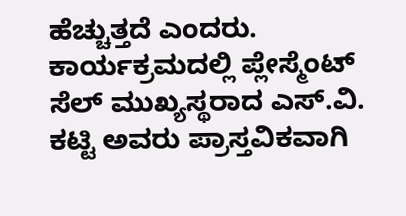ಹೆಚ್ಚುತ್ತದೆ ಎಂದರು. ಕಾರ್ಯಕ್ರಮದಲ್ಲಿ ಪ್ಲೇಸ್ಮೆಂಟ್ ಸೆಲ್ ಮುಖ್ಯಸ್ಥರಾದ ಎಸ್.ವಿ. ಕಟ್ಟಿ ಅವರು ಪ್ರಾಸ್ತವಿಕವಾಗಿ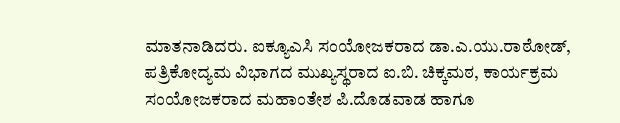ಮಾತನಾಡಿದರು. ಐಕ್ಯೂಎಸಿ ಸಂಯೋಜಕರಾದ ಡಾ.ಎ.ಯು.ರಾಠೋಡ್, ಪತ್ರಿಕೋದ್ಯಮ ವಿಭಾಗದ ಮುಖ್ಯಸ್ಥರಾದ ಐ.ಬಿ. ಚಿಕ್ಕಮಠ, ಕಾರ್ಯಕ್ರಮ ಸಂಯೋಜಕರಾದ ಮಹಾಂತೇಶ ಪಿ.ದೊಡವಾಡ ಹಾಗೂ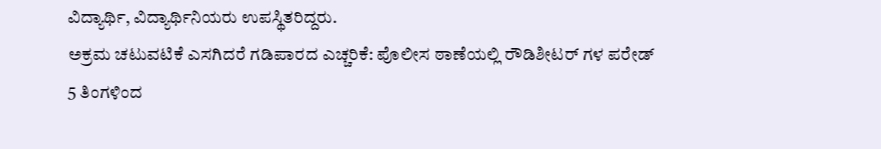ವಿದ್ಯಾರ್ಥಿ, ವಿದ್ಯಾರ್ಥಿನಿಯರು ಉಪಸ್ಥಿತರಿದ್ದರು.
ಅಕ್ರಮ ಚಟುವಟಿಕೆ ಎಸಗಿದರೆ ಗಡಿಪಾರದ ಎಚ್ಚರಿಕೆ: ಪೊಲೀಸ ಠಾಣೆಯಲ್ಲಿ ರೌಡಿಶೀಟರ್ ಗಳ ಪರೇಡ್
5 ತಿಂಗಳಿಂದ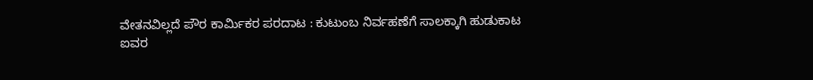ವೇತನವಿಲ್ಲದೆ ಪೌರ ಕಾರ್ಮಿಕರ ಪರದಾಟ : ಕುಟುಂಬ ನಿರ್ವಹಣೆಗೆ ಸಾಲಕ್ಕಾಗಿ ಹುಡುಕಾಟ
ಐವರ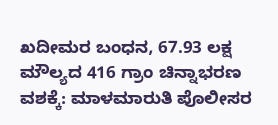ಖದೀಮರ ಬಂಧನ, 67.93 ಲಕ್ಷ ಮೌಲ್ಯದ 416 ಗ್ರಾಂ ಚಿನ್ನಾಭರಣ ವಶಕ್ಕೆ: ಮಾಳಮಾರುತಿ ಪೊಲೀಸರ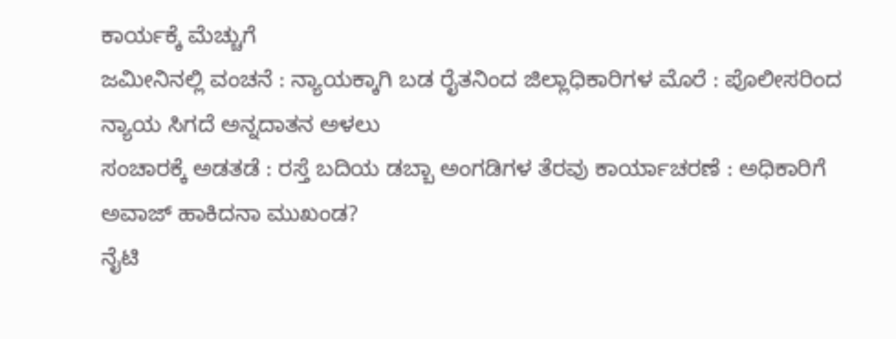ಕಾರ್ಯಕ್ಕೆ ಮೆಚ್ಚುಗೆ
ಜಮೀನಿನಲ್ಲಿ ವಂಚನೆ : ನ್ಯಾಯಕ್ಕಾಗಿ ಬಡ ರೈತನಿಂದ ಜಿಲ್ಲಾಧಿಕಾರಿಗಳ ಮೊರೆ : ಪೊಲೀಸರಿಂದ ನ್ಯಾಯ ಸಿಗದೆ ಅನ್ನದಾತನ ಅಳಲು
ಸಂಚಾರಕ್ಕೆ ಅಡತಡೆ : ರಸ್ತೆ ಬದಿಯ ಡಬ್ಬಾ ಅಂಗಡಿಗಳ ತೆರವು ಕಾರ್ಯಾಚರಣೆ : ಅಧಿಕಾರಿಗೆ ಅವಾಜ್ ಹಾಕಿದನಾ ಮುಖಂಡ?
ನೈಟಿ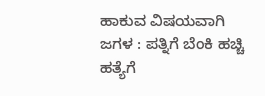ಹಾಕುವ ವಿಷಯವಾಗಿ ಜಗಳ : ಪತ್ನಿಗೆ ಬೆಂಕಿ ಹಚ್ಚಿ ಹತ್ಯೆಗೆ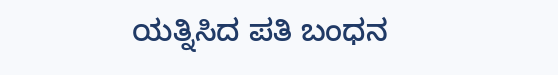ಯತ್ನಿಸಿದ ಪತಿ ಬಂಧನ